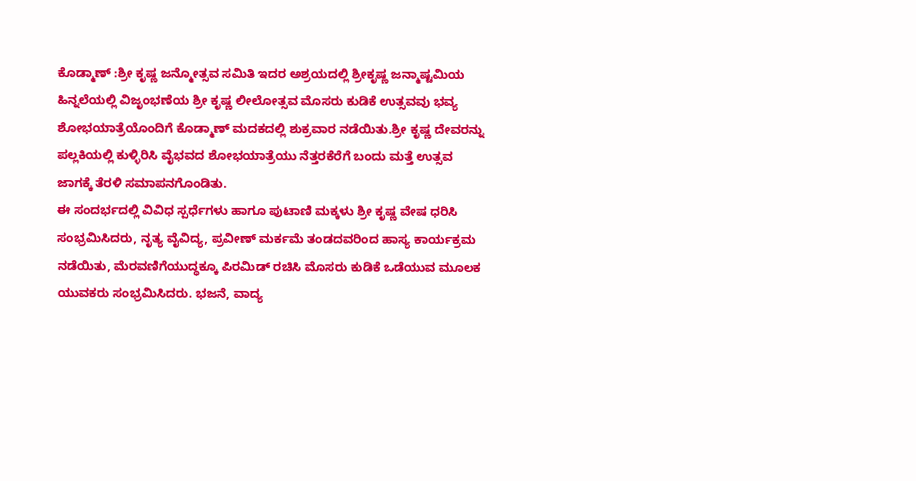ಕೊಡ್ಮಾಣ್ :ಶ್ರೀ ಕೃಷ್ಣ ಜನ್ಮೋತ್ಸವ ಸಮಿತಿ ಇದರ ಅಶ್ರಯದಲ್ಲಿ ಶ್ರೀಕೃಷ್ಣ ಜನ್ಮಾಷ್ಟಮಿಯ ಹಿನ್ನಲೆಯಲ್ಲಿ ವಿಜೃಂಭಣೆಯ ಶ್ರೀ ಕೃಷ್ಣ ಲೀಲೋತ್ಸವ ಮೊಸರು ಕುಡಿಕೆ ಉತ್ಸವವು ಭವ್ಯ ಶೋಭಯಾತ್ರೆಯೊಂದಿಗೆ ಕೊಡ್ಮಾಣ್ ಮದಕದಲ್ಲಿ ಶುಕ್ರವಾರ ನಡೆಯಿತು.ಶ್ರೀ ಕೃಷ್ಣ ದೇವರನ್ನು ಪಲ್ಲಕಿಯಲ್ಲಿ ಕುಳ್ಳಿರಿಸಿ ವೈಭವದ ಶೋಭಯಾತ್ರೆಯು ನೆತ್ತರಕೆರೆಗೆ ಬಂದು ಮತ್ತೆ ಉತ್ಸವ ಜಾಗಕ್ಕೆ ತೆರಳಿ ಸಮಾಪನಗೊಂಡಿತು.
ಈ ಸಂದರ್ಭದಲ್ಲಿ ವಿವಿಧ ಸ್ಪರ್ಧೆಗಳು ಹಾಗೂ ಪುಟಾಣಿ ಮಕ್ಕಳು ಶ್ರೀ ಕೃಷ್ಣ ವೇಷ ಧರಿಸಿ ಸಂಭ್ರಮಿಸಿದರು, ನೃತ್ಯ ವೈವಿದ್ಯ, ಪ್ರವೀಣ್ ಮರ್ಕಮೆ ತಂಡದವರಿಂದ ಹಾಸ್ಯ ಕಾರ್ಯಕ್ರಮ
ನಡೆಯಿತು, ಮೆರವಣಿಗೆಯುದ್ಧಕ್ಕೂ ಪಿರಮಿಡ್ ರಚಿಸಿ ಮೊಸರು ಕುಡಿಕೆ ಒಡೆಯುವ ಮೂಲಕ ಯುವಕರು ಸಂಭ್ರಮಿಸಿದರು. ಭಜನೆ, ವಾದ್ಯ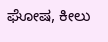ಘೋಷ, ಕೀಲು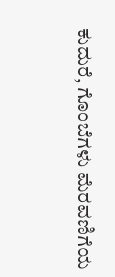ಕುದುರೆ, ಗೊಂಬೆಗಳು ಮೆರವಣಿಗೆಯ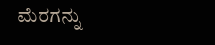ಮೆರಗನ್ನು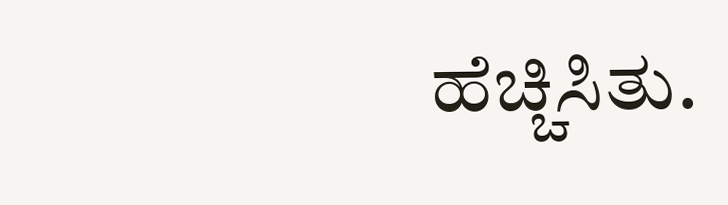ಹೆಚ್ಚಿಸಿತು.